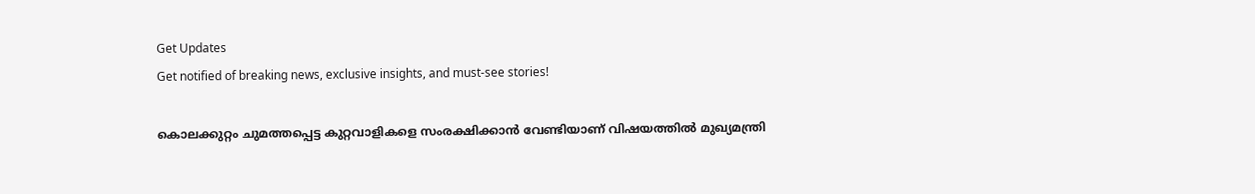Get Updates
Get notified of breaking news, exclusive insights, and must-see stories!

കൊലക്കുറ്റം ചുമത്തപ്പെട്ട കുറ്റവാളികളെ സംരക്ഷിക്കാന്‍ വേണ്ടിയാണ് വിഷയത്തില്‍ മുഖ്യമന്ത്രി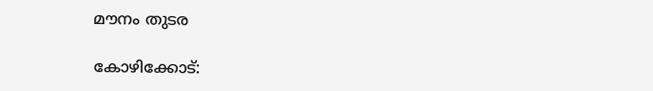മൗനം തുടര

കോഴിക്കോട്: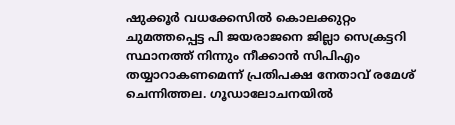ഷുക്കൂര്‍ വധക്കേസില്‍ കൊലക്കുറ്റം ചുമത്തപ്പെട്ട പി ജയരാജനെ ജില്ലാ സെക്രട്ടറി സ്ഥാനത്ത് നിന്നും നീക്കാന്‍ സിപിഎം തയ്യാറാകണമെന്ന് പ്രതിപക്ഷ നേതാവ് രമേശ് ചെന്നിത്തല. ഗൂഡാലോചനയില്‍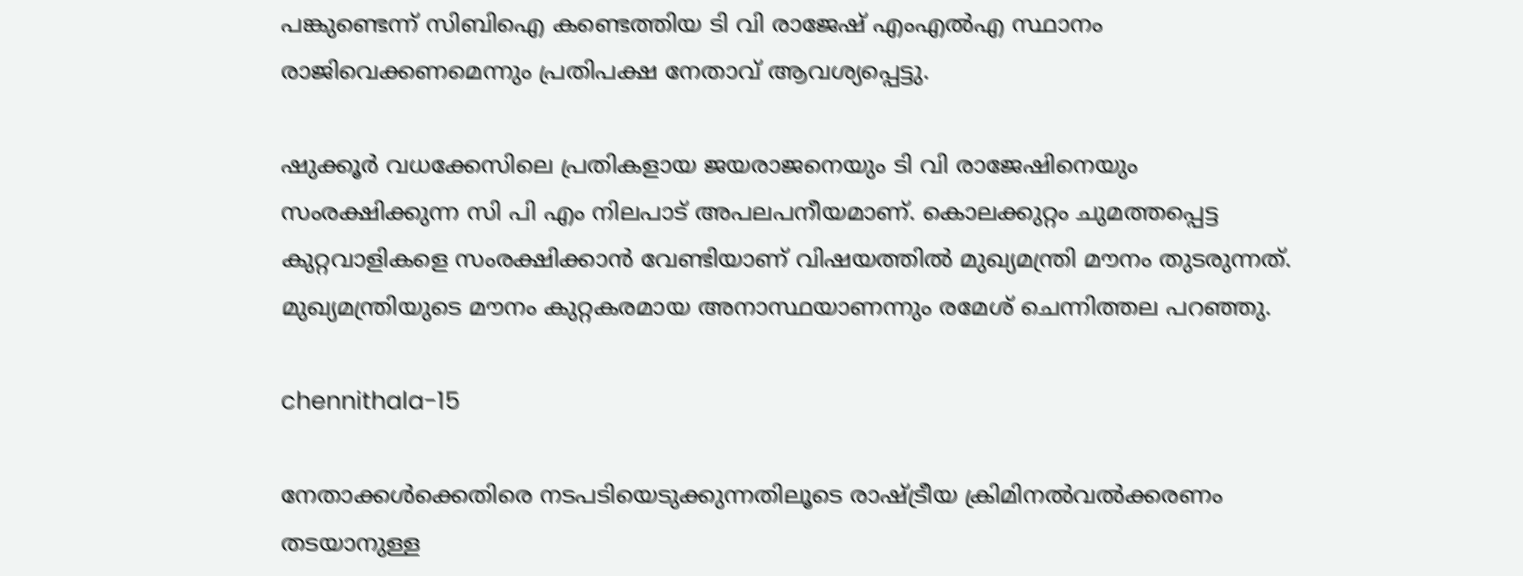പങ്കുണ്ടെന്ന് സിബിഐ കണ്ടെത്തിയ ടി വി രാജേഷ് എംഎല്‍എ സ്ഥാനം രാജിവെക്കണമെന്നും പ്രതിപക്ഷ നേതാവ് ആവശ്യപ്പെട്ടു.

ഷുക്കൂര്‍ വധക്കേസിലെ പ്രതികളായ ജയരാജനെയും ടി വി രാജേഷിനെയും സംരക്ഷിക്കുന്ന സി പി എം നിലപാട് അപലപനീയമാണ്. കൊലക്കുറ്റം ചുമത്തപ്പെട്ട കുറ്റവാളികളെ സംരക്ഷിക്കാന്‍ വേണ്ടിയാണ് വിഷയത്തില്‍ മുഖ്യമന്ത്രി മൗനം തുടരുന്നത്. മുഖ്യമന്ത്രിയുടെ മൗനം കുറ്റകരമായ അനാസ്ഥയാണന്നും രമേശ് ചെന്നിത്തല പറഞ്ഞു.

chennithala-15

നേതാക്കള്‍ക്കെതിരെ നടപടിയെടുക്കുന്നതിലൂടെ രാഷ്ട്രീയ ക്രിമിനല്‍വല്‍ക്കരണം തടയാനുള്ള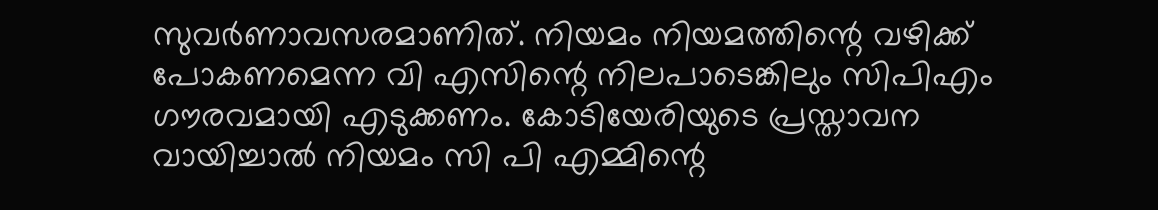സുവര്‍ണാവസരമാണിത്. നിയമം നിയമത്തിന്റെ വഴിക്ക് പോകണമെന്ന വി എസിന്റെ നിലപാടെങ്കിലും സിപിഎം ഗൗരവമായി എടുക്കണം. കോടിയേരിയുടെ പ്രസ്താവന വായിച്ചാല്‍ നിയമം സി പി എമ്മിന്റെ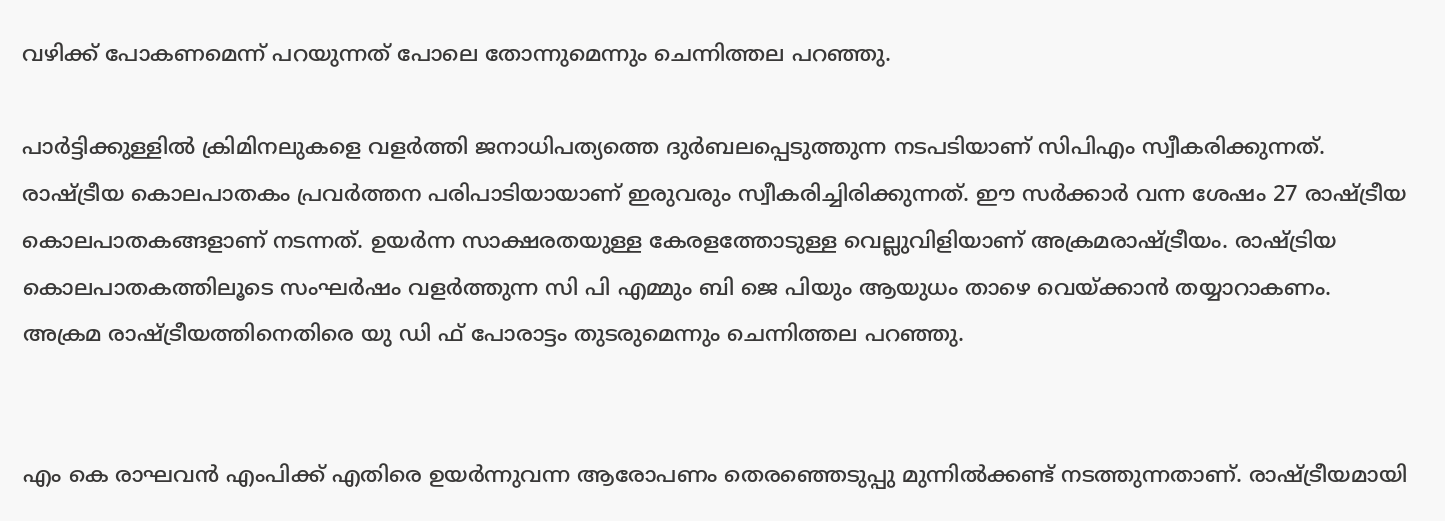വഴിക്ക് പോകണമെന്ന് പറയുന്നത് പോലെ തോന്നുമെന്നും ചെന്നിത്തല പറഞ്ഞു.

പാര്‍ട്ടിക്കുള്ളില്‍ ക്രിമിനലുകളെ വളര്‍ത്തി ജനാധിപത്യത്തെ ദുര്‍ബലപ്പെടുത്തുന്ന നടപടിയാണ് സിപിഎം സ്വീകരിക്കുന്നത്. രാഷ്ട്രീയ കൊലപാതകം പ്രവര്‍ത്തന പരിപാടിയായാണ് ഇരുവരും സ്വീകരിച്ചിരിക്കുന്നത്. ഈ സര്‍ക്കാര്‍ വന്ന ശേഷം 27 രാഷ്ട്രീയ കൊലപാതകങ്ങളാണ് നടന്നത്. ഉയര്‍ന്ന സാക്ഷരതയുള്ള കേരളത്തോടുള്ള വെല്ലുവിളിയാണ് അക്രമരാഷ്ട്രീയം. രാഷ്ട്രിയ കൊലപാതകത്തിലൂടെ സംഘര്‍ഷം വളര്‍ത്തുന്ന സി പി എമ്മും ബി ജെ പിയും ആയുധം താഴെ വെയ്ക്കാന്‍ തയ്യാറാകണം. അക്രമ രാഷ്ട്രീയത്തിനെതിരെ യു ഡി ഫ് പോരാട്ടം തുടരുമെന്നും ചെന്നിത്തല പറഞ്ഞു.


എം കെ രാഘവന്‍ എംപിക്ക് എതിരെ ഉയര്‍ന്നുവന്ന ആരോപണം തെരഞ്ഞെടുപ്പു മുന്നില്‍ക്കണ്ട് നടത്തുന്നതാണ്. രാഷ്ട്രീയമായി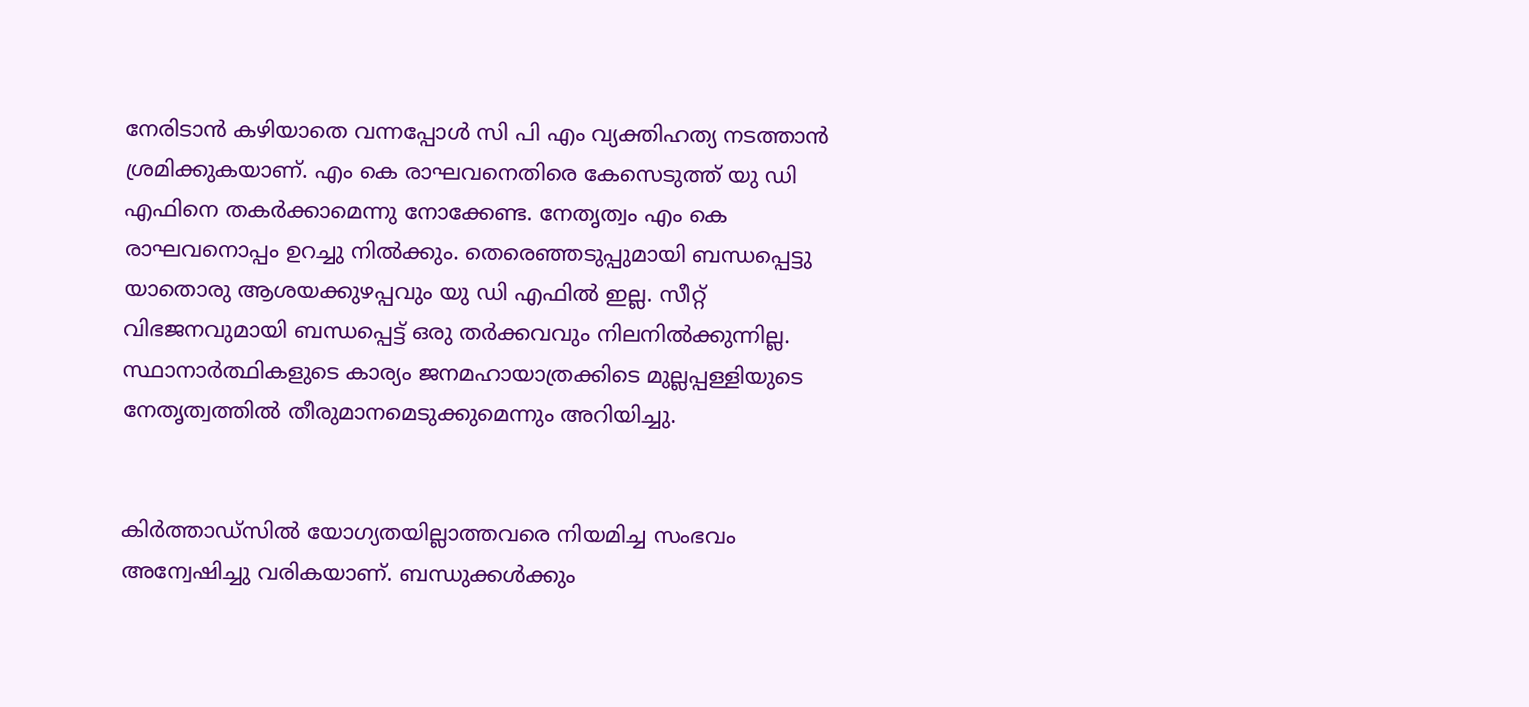നേരിടാന്‍ കഴിയാതെ വന്നപ്പോള്‍ സി പി എം വ്യക്തിഹത്യ നടത്താന്‍ ശ്രമിക്കുകയാണ്. എം കെ രാഘവനെതിരെ കേസെടുത്ത് യു ഡി എഫിനെ തകര്‍ക്കാമെന്നു നോക്കേണ്ട. നേതൃത്വം എം കെ രാഘവനൊപ്പം ഉറച്ചു നില്‍ക്കും. തെരെഞ്ഞടുപ്പുമായി ബന്ധപ്പെട്ടു യാതൊരു ആശയക്കുഴപ്പവും യു ഡി എഫിൽ ഇല്ല. സീറ്റ് വിഭജനവുമായി ബന്ധപ്പെട്ട് ഒരു തര്‍ക്കവവും നിലനില്‍ക്കുന്നില്ല. സ്ഥാനാര്‍ത്ഥികളുടെ കാര്യം ജനമഹായാത്രക്കിടെ മുല്ലപ്പള്ളിയുടെ നേതൃത്വത്തില്‍ തീരുമാനമെടുക്കുമെന്നും അറിയിച്ചു.


കിര്‍ത്താഡ്‌സില്‍ യോഗ്യതയില്ലാത്തവരെ നിയമിച്ച സംഭവം അന്വേഷിച്ചു വരികയാണ്. ബന്ധുക്കള്‍ക്കും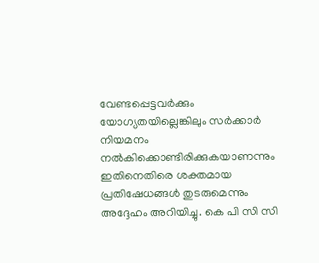വേണ്ടപ്പെട്ടവര്‍ക്കും യോഗ്യതയില്ലെങ്കിലും സര്‍ക്കാര്‍ നിയമനം നല്‍കിക്കൊണ്ടിരിക്കുകയാണന്നും ഇതിനെതിരെ ശക്തമായ പ്രതിഷേധങ്ങള്‍ തുടരുമെന്നും അദ്ദേഹം അറിയിച്ചു. കെ പി സി സി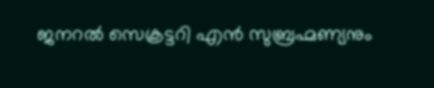ജനറല്‍ സെക്രട്ടറി എന്‍ സുബ്രഹ്മണ്യനും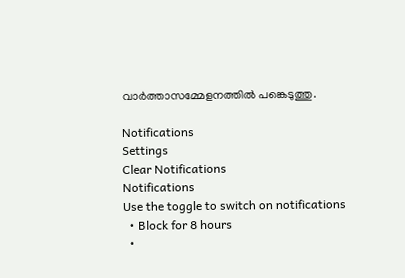വാര്‍ത്താസമ്മേളനത്തില്‍ പങ്കെടുത്തു.

Notifications
Settings
Clear Notifications
Notifications
Use the toggle to switch on notifications
  • Block for 8 hours
  •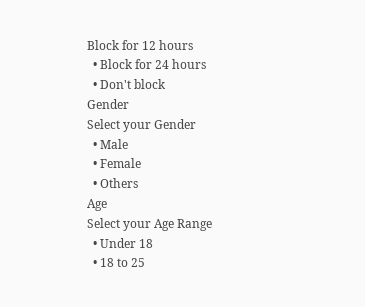Block for 12 hours
  • Block for 24 hours
  • Don't block
Gender
Select your Gender
  • Male
  • Female
  • Others
Age
Select your Age Range
  • Under 18
  • 18 to 25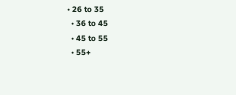• 26 to 35
  • 36 to 45
  • 45 to 55
  • 55+